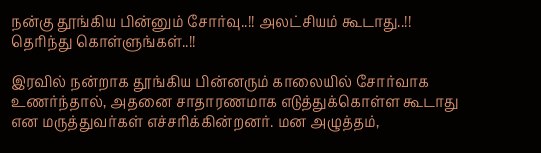நன்கு தூங்கிய பின்னும் சோர்வு..!! அலட்சியம் கூடாது..!! தெரிந்து கொள்ளுங்கள்..!!

இரவில் நன்றாக தூங்கிய பின்னரும் காலையில் சோர்வாக உணர்ந்தால், அதனை சாதாரணமாக எடுத்துக்கொள்ள கூடாது என மருத்துவர்கள் எச்சரிக்கின்றனர். மன அழுத்தம்,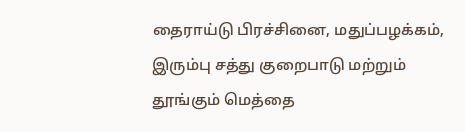தைராய்டு பிரச்சினை, மதுப்பழக்கம், இரும்பு சத்து குறைபாடு மற்றும் தூங்கும் மெத்தை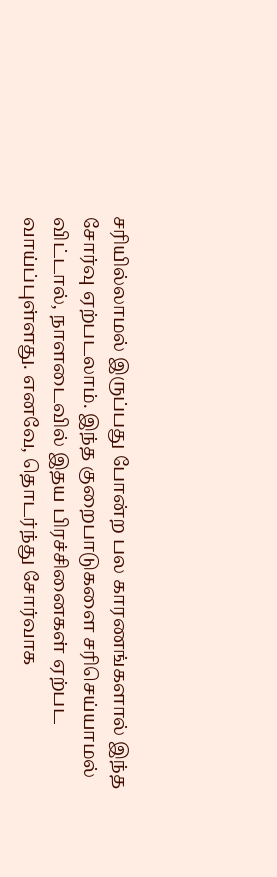சரியில்லாமல் இருப்பது போன்ற பல காரணங்களால் இந்த சோர்வு ஏற்படலாம். இந்த குறைபாடுகளை சரிசெய்யாமல் விட்டால், நாளடைவில் இதய பிரச்சினைகள் ஏற்பட வாய்ப்புள்ளது. எனவே, தொடர்ந்து சோர்வாக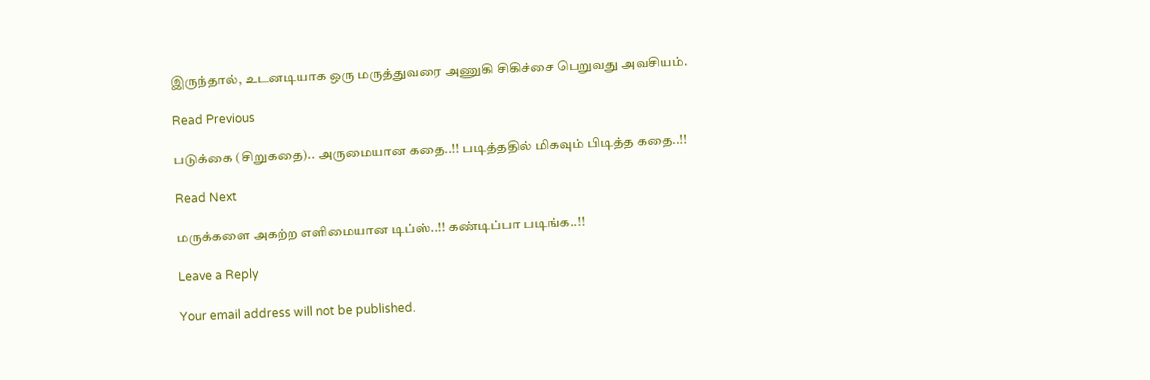இருந்தால், உடனடியாக ஒரு மருத்துவரை அணுகி சிகிச்சை பெறுவது அவசியம்.

Read Previous

படுக்கை (சிறுகதை).. அருமையான கதை..!! படித்ததில் மிகவும் பிடித்த கதை..!!

Read Next

மருக்களை அகற்ற எளிமையான டிப்ஸ்..!! கண்டிப்பா படிங்க..!!

Leave a Reply

Your email address will not be published.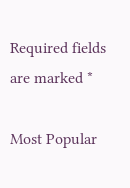Required fields are marked *

Most Popular